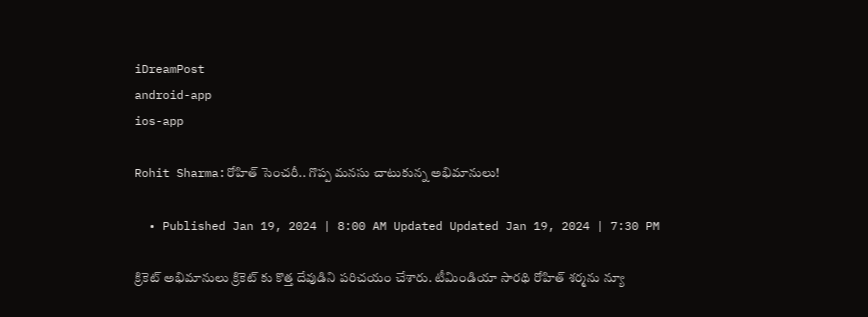iDreamPost
android-app
ios-app

Rohit Sharma:రోహిత్ సెంచరీ.. గొప్ప మనసు చాటుకున్న అభిమానులు!

  • Published Jan 19, 2024 | 8:00 AM Updated Updated Jan 19, 2024 | 7:30 PM

క్రికెట్ అభిమానులు క్రికెట్ కు కొత్త దేవుడిని పరిచయం చేశారు. టీమిండియా సారథి రోహిత్ శర్మను న్యూ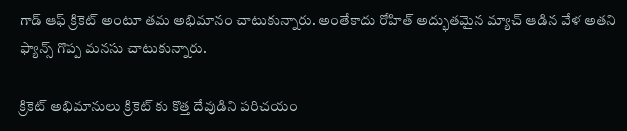గాడ్ ఆఫ్ క్రికెట్ అంటూ తమ అభిమానం చాటుకున్నారు. అంతేకాదు రోహిత్ అద్భుతమైన మ్యాచ్ ఆడిన వేళ అతని ఫ్యాన్స్ గొప్ప మనసు చాటుకున్నారు.

క్రికెట్ అభిమానులు క్రికెట్ కు కొత్త దేవుడిని పరిచయం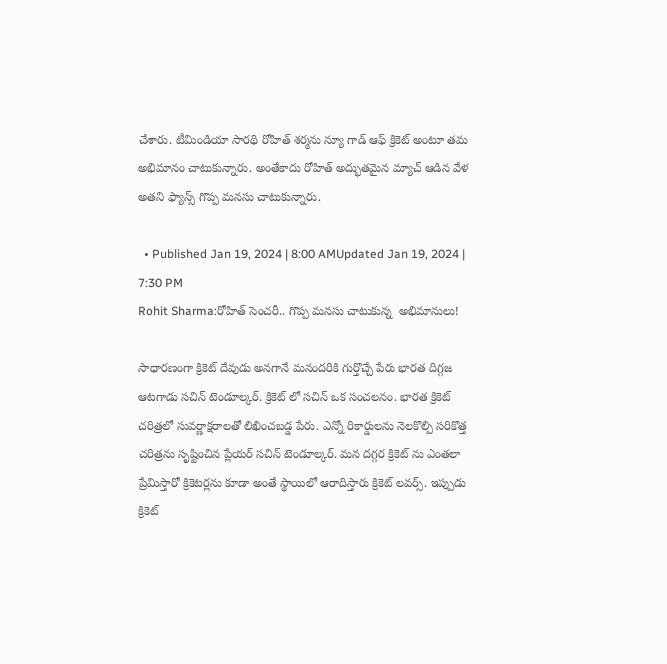చేశారు. టీమిండియా సారథి రోహిత్ శర్మను న్యూ గాడ్ ఆఫ్ క్రికెట్ అంటూ తమ అభిమానం చాటుకున్నారు. అంతేకాదు రోహిత్ అద్భుతమైన మ్యాచ్ ఆడిన వేళ అతని ఫ్యాన్స్ గొప్ప మనసు చాటుకున్నారు.

  • Published Jan 19, 2024 | 8:00 AMUpdated Jan 19, 2024 | 7:30 PM
Rohit Sharma:రోహిత్ సెంచరీ.. గొప్ప మనసు చాటుకున్న  అభిమానులు!

సాధారణంగా క్రికెట్ దేవుడు అనగానే మనందరికి గుర్తొచ్చే పేరు భారత దిగ్గజ ఆటగాడు సచిన్ టెండూల్కర్. క్రికెట్ లో సచిన్ ఒక సంచలనం. భారత క్రికెట్ చరిత్రలో సువర్ణాక్షరాలతో లిఖించబడ్డ పేరు. ఎన్నో రికార్డులను నెలకొల్పి సరికొత్త చరిత్రను సృష్టించిన ప్లేయర్ సచిన్ టెండూల్కర్. మన దగ్గర క్రికెట్ ను ఎంతలా ప్రేమిస్తారో క్రికెటర్లను కూడా అంతే స్థాయిలో ఆరాదిస్తారు క్రికెట్ లవర్స్. ఇప్పుడు క్రికెట్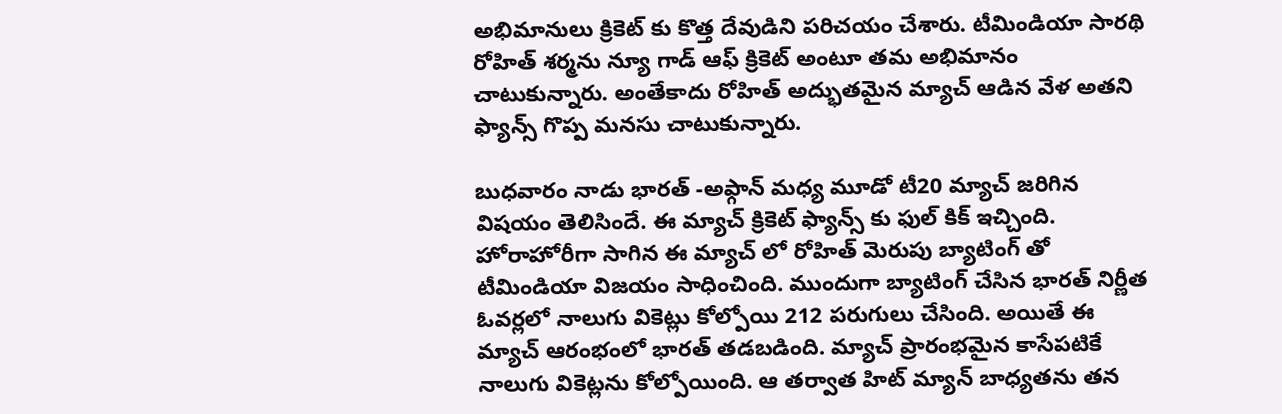అభిమానులు క్రికెట్ కు కొత్త దేవుడిని పరిచయం చేశారు. టీమిండియా సారథి రోహిత్ శర్మను న్యూ గాడ్ ఆఫ్ క్రికెట్ అంటూ తమ అభిమానం చాటుకున్నారు. అంతేకాదు రోహిత్ అద్భుతమైన మ్యాచ్ ఆడిన వేళ అతని ఫ్యాన్స్ గొప్ప మనసు చాటుకున్నారు.

బుధవారం నాడు భారత్ -అఫ్గాన్ మధ్య మూడో టీ20 మ్యాచ్ జరిగిన విషయం తెలిసిందే. ఈ మ్యాచ్ క్రికెట్ ఫ్యాన్స్ కు ఫుల్ కిక్ ఇచ్చింది. హోరాహోరీగా సాగిన ఈ మ్యాచ్ లో రోహిత్ మెరుపు బ్యాటింగ్ తో టీమిండియా విజయం సాధించింది. ముందుగా బ్యాటింగ్ చేసిన భారత్ నిర్ణీత ఓవర్లలో నాలుగు వికెట్లు కోల్పోయి 212 పరుగులు చేసింది. అయితే ఈ మ్యాచ్ ఆరంభంలో భారత్ తడబడింది. మ్యాచ్ ప్రారంభమైన కాసేపటికే నాలుగు వికెట్లను కోల్పోయింది. ఆ తర్వాత హిట్ మ్యాన్ బాధ్యతను తన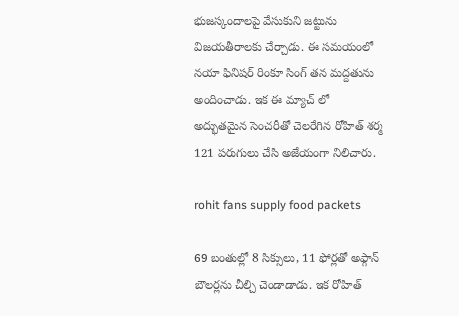భుజస్కందాలపై వేసుకుని జట్టును విజయతీరాలకు చేర్చాడు. ఈ సమయంలో నయా ఫినిషర్ రింకూ సింగ్ తన మద్దతును అందించాడు. ఇక ఈ మ్యాచ్ లో అద్భుతమైన సెంచరీతో చెలరేగిన రోహిత్ శర్మ 121 పరుగులు చేసి అజేయంగా నిలిచారు.

rohit fans supply food packets

69 బంతుల్లో 8 సిక్సులు, 11 ఫోర్లతో అఫ్గాన్ బౌలర్లను చీల్చి చెండాడాడు. ఇక రోహిత్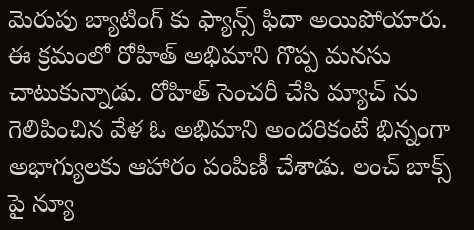మెరుపు బ్యాటింగ్ కు ఫ్యాన్స్ ఫిదా అయిపోయారు. ఈ క్రమంలో రోహిత్ అభిమాని గొప్ప మనసు చాటుకున్నాడు. రోహిత్ సెంచరీ చేసి మ్యాచ్ ను గెలిపించిన వేళ ఓ అభిమాని అందరికంటే భిన్నంగా అభాగ్యులకు ఆహారం పంపిణీ చేశాడు. లంచ్ బాక్స్ పై న్యూ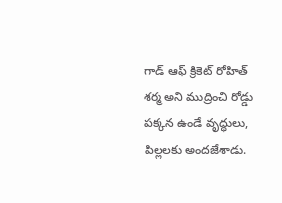గాడ్ ఆఫ్ క్రికెట్ రోహిత్ శర్మ అని ముద్రించి రోడ్డు పక్కన ఉండే వృద్ధులు, పిల్లలకు అందజేశాడు.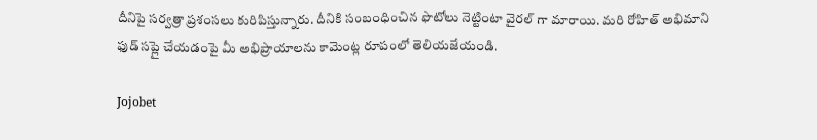దీనిపై సర్వత్రా ప్రశంసలు కురిపిస్తున్నారు. దీనికి సంబంధించిన ఫొటోలు నెట్టింటా వైరల్ గా మారాయి. మరి రోహిత్ అభిమాని ఫుడ్ సప్లై చేయడంపై మీ అభిప్రాయాలను కామెంట్ల రూపంలో తెలియజేయండి.

Jojobet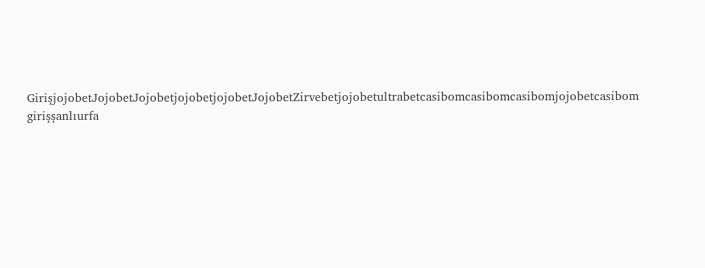GirişjojobetJojobetJojobetjojobetjojobetJojobetZirvebetjojobetultrabetcasibomcasibomcasibomjojobetcasibom girişşanlıurfa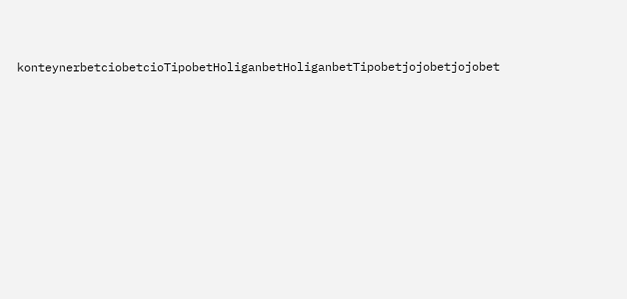konteynerbetciobetcioTipobetHoliganbetHoliganbetTipobetjojobetjojobet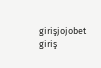girişjojobet giriş